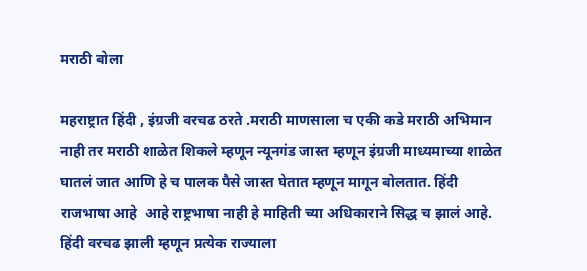मराठी बोला

महराष्ट्रात हिंदी , इंग्रजी वरचढ ठरते .मराठी माणसाला च एकी कडे मराठी अभिमान नाही तर मराठी शाळेत शिकले म्हणून न्यूनगंड जास्त म्हणून इंग्रजी माध्यमाच्या शाळेत घातलं जात आणि हे च पालक पैसे जास्त घेतात म्हणून मागून बोलतात. हिंदी राजभाषा आहे  आहे राष्ट्रभाषा नाही हे माहिती च्या अधिकाराने सिद्ध च झालं आहे. हिंदी वरचढ झाली म्हणून प्रत्येक राज्याला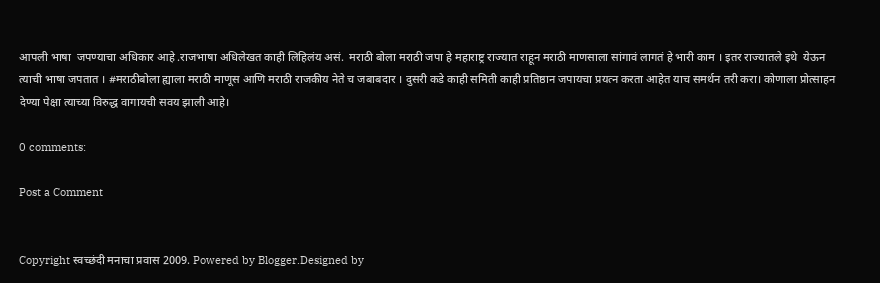आपली भाषा  जपण्याचा अधिकार आहे .राजभाषा अधिलेखत काही लिहिलंय असं.  मराठी बोला मराठी जपा हे महाराष्ट्र राज्यात राहून मराठी माणसाला सांगावं लागतं हे भारी काम । इतर राज्यातले इथे  येऊन त्याची भाषा जपतात । #मराठीबोला ह्याला मराठी माणूस आणि मराठी राजकीय नेते च जबाबदार । दुसरी कडे काही समिती काही प्रतिष्ठान जपायचा प्रयत्न करता आहेत याच समर्थन तरी करा। कोणाला प्रोत्साहन देण्या पेक्षा त्याच्या विरुद्ध वागायची सवय झाली आहे।

0 comments:

Post a Comment


Copyright स्वच्छंदी मनाचा प्रवास 2009. Powered by Blogger.Designed by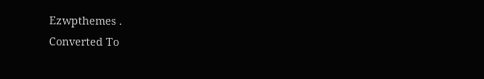Ezwpthemes .
Converted To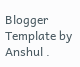Blogger Template by Anshul .